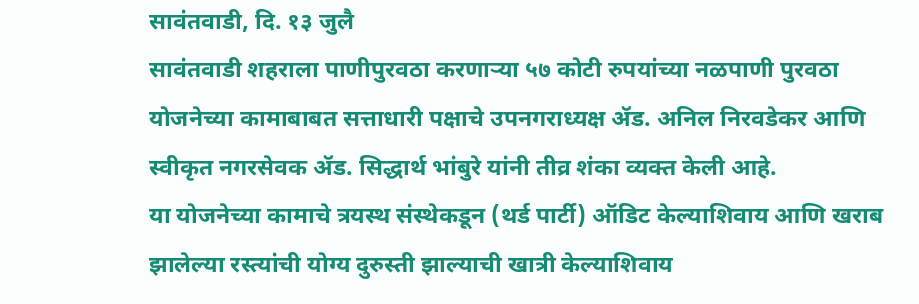सावंतवाडी, दि. १३ जुलै
सावंतवाडी शहराला पाणीपुरवठा करणाऱ्या ५७ कोटी रुपयांच्या नळपाणी पुरवठा योजनेच्या कामाबाबत सत्ताधारी पक्षाचे उपनगराध्यक्ष ॲड. अनिल निरवडेकर आणि स्वीकृत नगरसेवक ॲड. सिद्धार्थ भांबुरे यांनी तीव्र शंका व्यक्त केली आहे.
या योजनेच्या कामाचे त्रयस्थ संस्थेकडून (थर्ड पार्टी) ऑडिट केल्याशिवाय आणि खराब झालेल्या रस्त्यांची योग्य दुरुस्ती झाल्याची खात्री केल्याशिवाय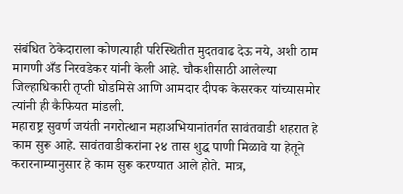संबंधित ठेकेदाराला कोणत्याही परिस्थितीत मुदतवाढ देऊ नये, अशी ठाम मागणी अँड निरवडेकर यांनी केली आहे. चौकशीसाठी आलेल्या जिल्हाधिकारी तृप्ती घोडमिसे आणि आमदार दीपक केसरकर यांच्यासमोर त्यांनी ही कैफियत मांडली.
महाराष्ट्र सुवर्ण जयंती नगरोत्थान महाअभियानांतर्गत सावंतवाडी शहरात हे काम सुरू आहे. सावंतवाडीकरांना २४ तास शुद्ध पाणी मिळावे या हेतूने करारनाम्यानुसार हे काम सुरू करण्यात आले होते. मात्र,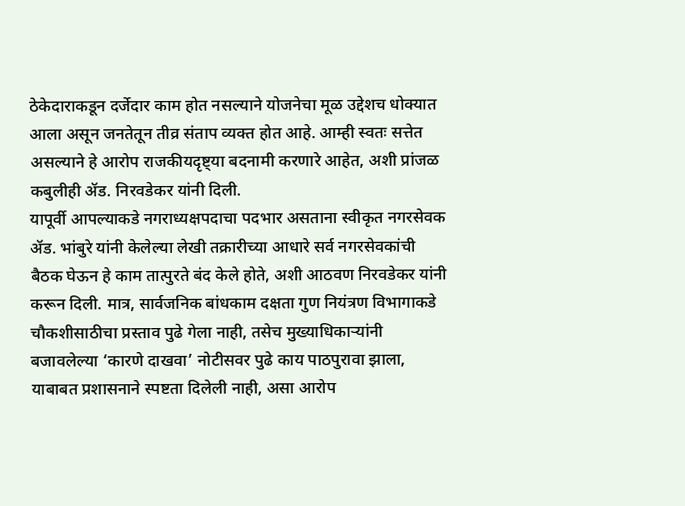ठेकेदाराकडून दर्जेदार काम होत नसल्याने योजनेचा मूळ उद्देशच धोक्यात आला असून जनतेतून तीव्र संताप व्यक्त होत आहे. आम्ही स्वतः सत्तेत असल्याने हे आरोप राजकीयदृष्ट्या बदनामी करणारे आहेत, अशी प्रांजळ कबुलीही ॲड. निरवडेकर यांनी दिली.
यापूर्वी आपल्याकडे नगराध्यक्षपदाचा पदभार असताना स्वीकृत नगरसेवक ॲड. भांबुरे यांनी केलेल्या लेखी तक्रारीच्या आधारे सर्व नगरसेवकांची बैठक घेऊन हे काम तात्पुरते बंद केले होते, अशी आठवण निरवडेकर यांनी करून दिली. मात्र, सार्वजनिक बांधकाम दक्षता गुण नियंत्रण विभागाकडे चौकशीसाठीचा प्रस्ताव पुढे गेला नाही, तसेच मुख्याधिकाऱ्यांनी बजावलेल्या ‘कारणे दाखवा’ नोटीसवर पुढे काय पाठपुरावा झाला, याबाबत प्रशासनाने स्पष्टता दिलेली नाही, असा आरोप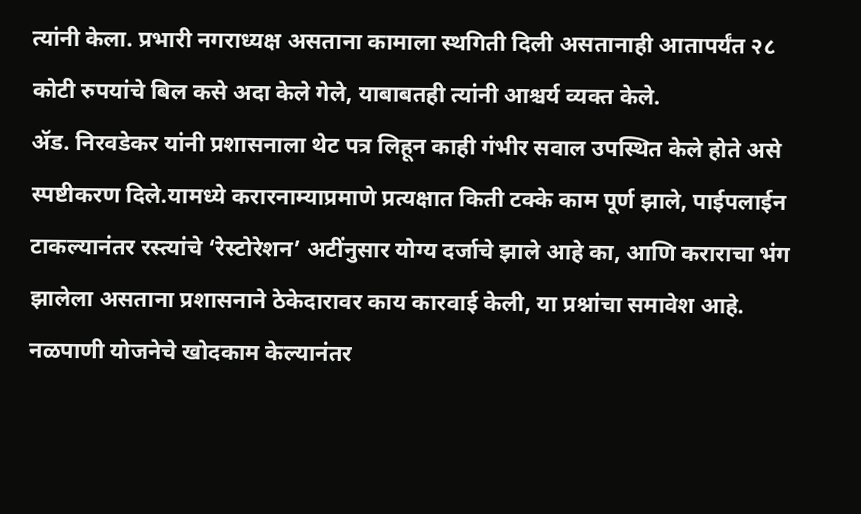त्यांनी केला. प्रभारी नगराध्यक्ष असताना कामाला स्थगिती दिली असतानाही आतापर्यंत २८ कोटी रुपयांचे बिल कसे अदा केले गेले, याबाबतही त्यांनी आश्चर्य व्यक्त केले.
ॲड. निरवडेकर यांनी प्रशासनाला थेट पत्र लिहून काही गंभीर सवाल उपस्थित केले होते असे स्पष्टीकरण दिले.यामध्ये करारनाम्याप्रमाणे प्रत्यक्षात किती टक्के काम पूर्ण झाले, पाईपलाईन टाकल्यानंतर रस्त्यांचे ‘रेस्टोरेशन’ अटींनुसार योग्य दर्जाचे झाले आहे का, आणि कराराचा भंग झालेला असताना प्रशासनाने ठेकेदारावर काय कारवाई केली, या प्रश्नांचा समावेश आहे. नळपाणी योजनेचे खोदकाम केल्यानंतर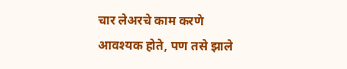चार लेअरचे काम करणे आवश्यक होते, पण तसे झाले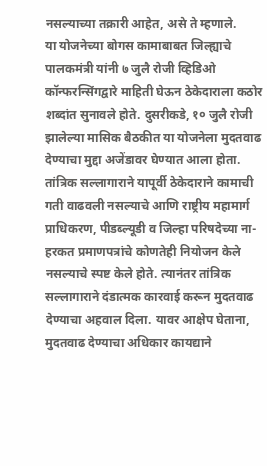नसल्याच्या तक्रारी आहेत, असे ते म्हणाले.
या योजनेच्या बोगस कामाबाबत जिल्ह्याचे पालकमंत्री यांनी ७ जुलै रोजी व्हिडिओ कॉन्फरन्सिंगद्वारे माहिती घेऊन ठेकेदाराला कठोर शब्दांत सुनावले होते. दुसरीकडे, १० जुलै रोजी झालेल्या मासिक बैठकीत या योजनेला मुदतवाढ देण्याचा मुद्दा अजेंडावर घेण्यात आला होता. तांत्रिक सल्लागाराने यापूर्वी ठेकेदाराने कामाची गती वाढवली नसल्याचे आणि राष्ट्रीय महामार्ग प्राधिकरण, पीडब्ल्यूडी व जिल्हा परिषदेच्या ना-हरकत प्रमाणपत्रांचे कोणतेही नियोजन केले नसल्याचे स्पष्ट केले होते. त्यानंतर तांत्रिक सल्लागाराने दंडात्मक कारवाई करून मुदतवाढ देण्याचा अहवाल दिला. यावर आक्षेप घेताना, मुदतवाढ देण्याचा अधिकार कायद्याने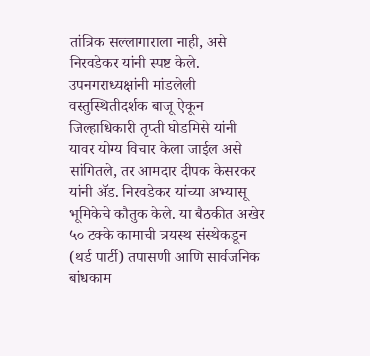तांत्रिक सल्लागाराला नाही, असे निरवडेकर यांनी स्पष्ट केले.
उपनगराध्यक्षांनी मांडलेली वस्तुस्थितीदर्शक बाजू ऐकून जिल्हाधिकारी तृप्ती घोडमिसे यांनी यावर योग्य विचार केला जाईल असे सांगितले, तर आमदार दीपक केसरकर यांनी ॲड. निरवडेकर यांच्या अभ्यासू भूमिकेचे कौतुक केले. या बैठकीत अखेर ५० टक्के कामाची त्रयस्थ संस्थेकडून (थर्ड पार्टी) तपासणी आणि सार्वजनिक बांधकाम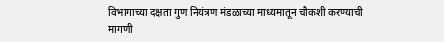विभागाच्या दक्षता गुण नियंत्रण मंडळाच्या माध्यमातून चौकशी करण्याची मागणी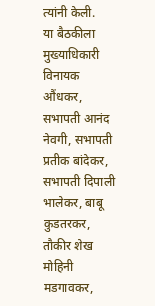त्यांनी केली.
या बैठकीला मुख्याधिकारी विनायक औंधकर, सभापती आनंद नेवगी, सभापती प्रतीक बांदेकर, सभापती दिपाली भालेकर, बाबू कुडतरकर, तौकीर शेख मोहिनी मडगावकर,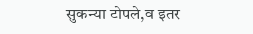सुकन्या टोपले,व इतर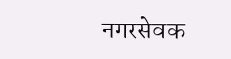नगरसेवक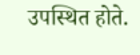उपस्थित होते.